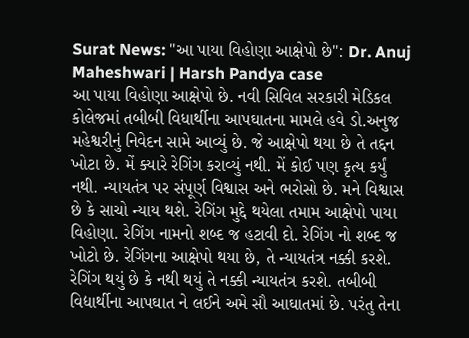Surat News: "આ પાયા વિહોણા આક્ષેપો છે": Dr. Anuj Maheshwari | Harsh Pandya case
આ પાયા વિહોણા આક્ષેપો છે. નવી સિવિલ સરકારી મેડિકલ કોલેજમાં તબીબી વિધાર્થીના આપઘાતના મામલે હવે ડો.અનુજ મહેશ્વરીનું નિવેદન સામે આવ્યું છે. જે આક્ષેપો થયા છે તે તદ્દન ખોટા છે. મેં ક્યારે રેગિંગ કરાવ્યું નથી. મેં કોઈ પણ કૃત્ય કર્યું નથી. ન્યાયતંત્ર પર સંપૂર્ણ વિશ્વાસ અને ભરોસો છે. મને વિશ્વાસ છે કે સાચો ન્યાય થશે. રેગિંગ મુદ્દે થયેલા તમામ આક્ષેપો પાયા વિહોણા. રેગિંગ નામનો શબ્દ જ હટાવી દો. રેગિંગ નો શબ્દ જ ખોટો છે. રેગિંગના આક્ષેપો થયા છે, તે ન્યાયતંત્ર નક્કી કરશે. રેગિંગ થયું છે કે નથી થયું તે નક્કી ન્યાયતંત્ર કરશે. તબીબી વિદ્યાર્થીના આપઘાત ને લઈને અમે સૌ આઘાતમાં છે. પરંતુ તેના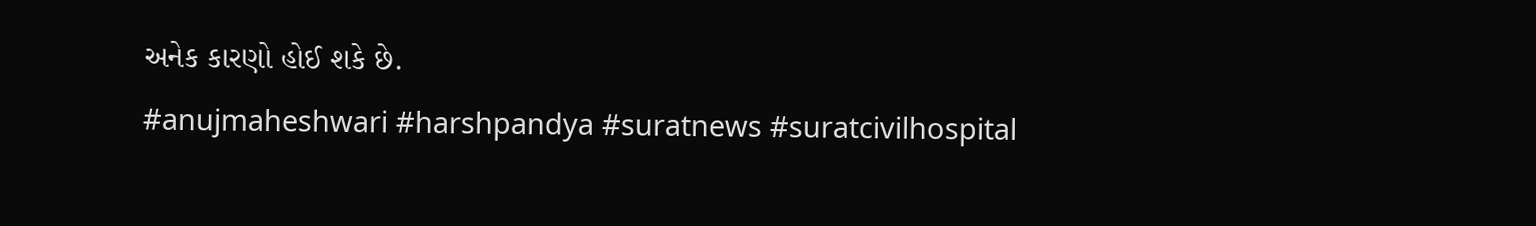અનેક કારણો હોઈ શકે છે.
#anujmaheshwari #harshpandya #suratnews #suratcivilhospital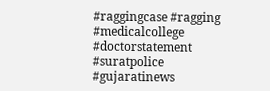#raggingcase #ragging #medicalcollege #doctorstatement #suratpolice #gujaratinews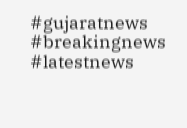#gujaratnews #breakingnews #latestnews